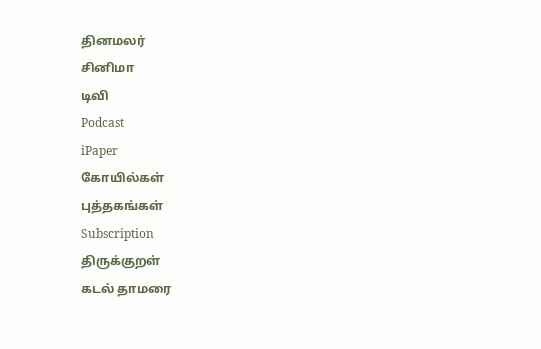தினமலர்
சினிமா
டிவி
Podcast
iPaper
கோயில்கள்
புத்தகங்கள்
Subscription
திருக்குறள்
கடல் தாமரை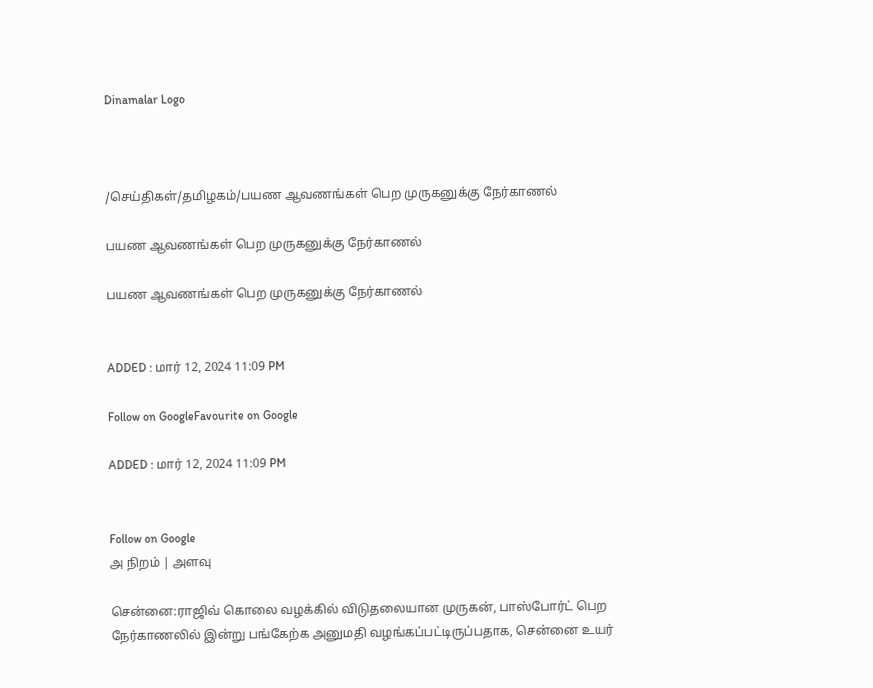Dinamalar Logo



/செய்திகள்/தமிழகம்/பயண ஆவணங்கள் பெற முருகனுக்கு நேர்காணல்

பயண ஆவணங்கள் பெற முருகனுக்கு நேர்காணல்

பயண ஆவணங்கள் பெற முருகனுக்கு நேர்காணல்


ADDED : மார் 12, 2024 11:09 PM

Follow on GoogleFavourite on Google

ADDED : மார் 12, 2024 11:09 PM


Follow on Google
அ நிறம் | அளவு

சென்னை:ராஜிவ் கொலை வழக்கில் விடுதலையான முருகன், பாஸ்போர்ட் பெற நேர்காணலில் இன்று பங்கேற்க அனுமதி வழங்கப்பட்டிருப்பதாக, சென்னை உயர்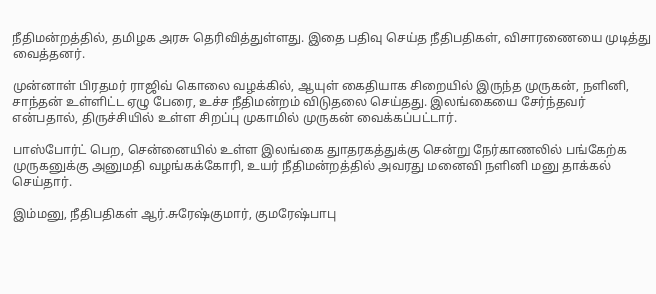நீதிமன்றத்தில், தமிழக அரசு தெரிவித்துள்ளது. இதை பதிவு செய்த நீதிபதிகள், விசாரணையை முடித்து வைத்தனர்.

முன்னாள் பிரதமர் ராஜிவ் கொலை வழக்கில், ஆயுள் கைதியாக சிறையில் இருந்த முருகன், நளினி, சாந்தன் உள்ளிட்ட ஏழு பேரை, உச்ச நீதிமன்றம் விடுதலை செய்தது. இலங்கையை சேர்ந்தவர் என்பதால், திருச்சியில் உள்ள சிறப்பு முகாமில் முருகன் வைக்கப்பட்டார்.

பாஸ்போர்ட் பெற, சென்னையில் உள்ள இலங்கை துாதரகத்துக்கு சென்று நேர்காணலில் பங்கேற்க முருகனுக்கு அனுமதி வழங்கக்கோரி, உயர் நீதிமன்றத்தில் அவரது மனைவி நளினி மனு தாக்கல் செய்தார்.

இம்மனு, நீதிபதிகள் ஆர்.சுரேஷ்குமார், குமரேஷ்பாபு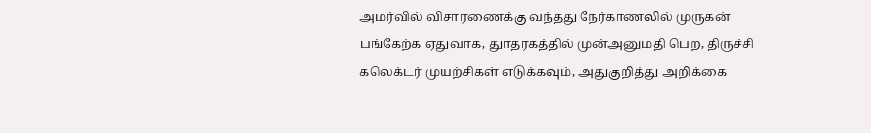அமர்வில் விசாரணைக்கு வந்தது நேர்காணலில் முருகன் பங்கேற்க ஏதுவாக, துாதரகத்தில் முன்அனுமதி பெற, திருச்சி கலெக்டர் முயற்சிகள் எடுக்கவும், அதுகுறித்து அறிக்கை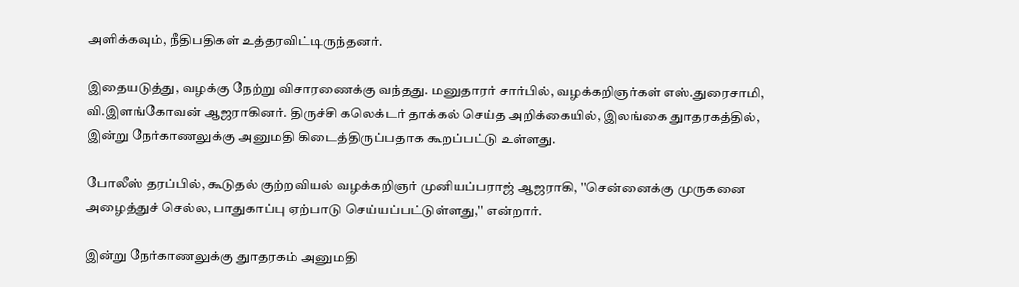அளிக்கவும், நீதிபதிகள் உத்தரவிட்டிருந்தனர்.

இதையடுத்து, வழக்கு நேற்று விசாரணைக்கு வந்தது. மனுதாரர் சார்பில், வழக்கறிஞர்கள் எஸ்.துரைசாமி, வி.இளங்கோவன் ஆஜராகினர். திருச்சி கலெக்டர் தாக்கல் செய்த அறிக்கையில், இலங்கை துாதரகத்தில், இன்று நேர்காணலுக்கு அனுமதி கிடைத்திருப்பதாக கூறப்பட்டு உள்ளது.

போலீஸ் தரப்பில், கூடுதல் குற்றவியல் வழக்கறிஞர் முனியப்பராஜ் ஆஜராகி, ''சென்னைக்கு முருகனை அழைத்துச் செல்ல, பாதுகாப்பு ஏற்பாடு செய்யப்பட்டுள்ளது,'' என்றார்.

இன்று நேர்காணலுக்கு துாதரகம் அனுமதி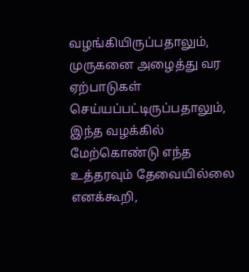வழங்கியிருப்பதாலும், முருகனை அழைத்து வர ஏற்பாடுகள் செய்யப்பட்டிருப்பதாலும், இந்த வழக்கில் மேற்கொண்டு எந்த உத்தரவும் தேவையில்லை எனக்கூறி,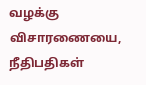வழக்கு விசாரணையை, நீதிபதிகள்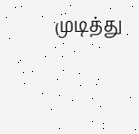முடித்து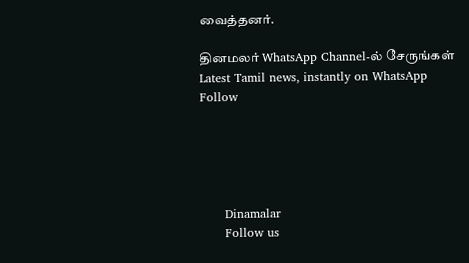வைத்தனர்.

தினமலர் WhatsApp Channel-ல் சேருங்கள்
Latest Tamil news, instantly on WhatsApp
Follow





      Dinamalar
      Follow us